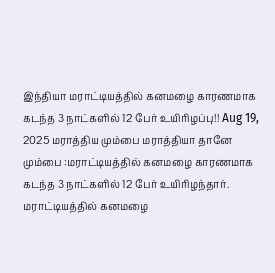இந்தியா மராட்டியத்தில் கனமழை காரணமாக கடந்த 3 நாட்களில் 12 பேர் உயிரிழப்பு!! Aug 19, 2025 மராத்திய மும்பை மராத்தியா தானே மும்பை :மராட்டியத்தில் கனமழை காரணமாக கடந்த 3 நாட்களில் 12 பேர் உயிரிழந்தார். மராட்டியத்தில் கனமழை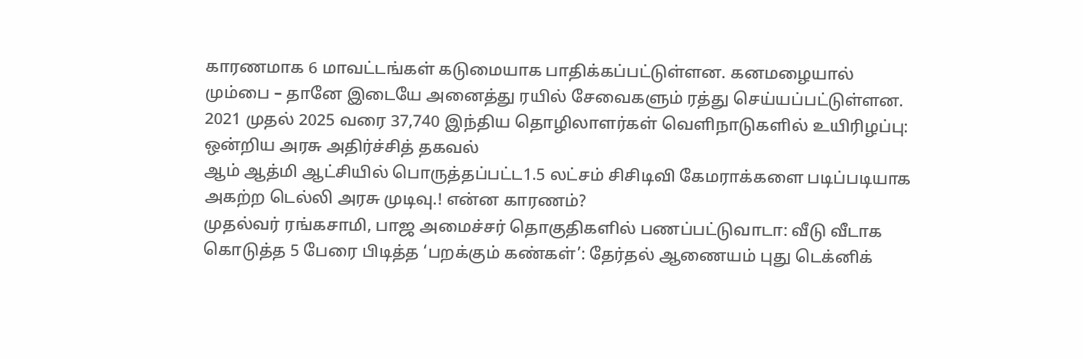காரணமாக 6 மாவட்டங்கள் கடுமையாக பாதிக்கப்பட்டுள்ளன. கனமழையால் மும்பை – தானே இடையே அனைத்து ரயில் சேவைகளும் ரத்து செய்யப்பட்டுள்ளன.
2021 முதல் 2025 வரை 37,740 இந்திய தொழிலாளர்கள் வெளிநாடுகளில் உயிரிழப்பு: ஒன்றிய அரசு அதிர்ச்சித் தகவல்
ஆம் ஆத்மி ஆட்சியில் பொருத்தப்பட்ட1.5 லட்சம் சிசிடிவி கேமராக்களை படிப்படியாக அகற்ற டெல்லி அரசு முடிவு.! என்ன காரணம்?
முதல்வர் ரங்கசாமி, பாஜ அமைச்சர் தொகுதிகளில் பணப்பட்டுவாடா: வீடு வீடாக கொடுத்த 5 பேரை பிடித்த ‘பறக்கும் கண்கள்’: தேர்தல் ஆணையம் புது டெக்னிக்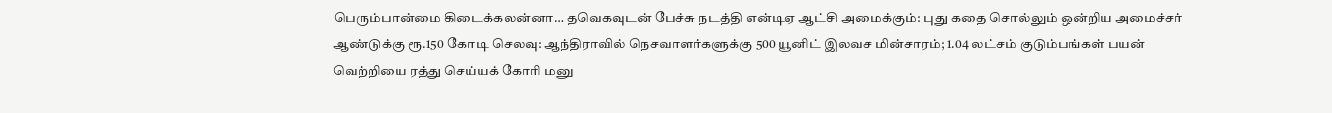பெரும்பான்மை கிடைக்கலன்னா… தவெகவுடன் பேச்சு நடத்தி என்டிஏ ஆட்சி அமைக்கும்: புது கதை சொல்லும் ஒன்றிய அமைச்சர்
ஆண்டுக்கு ரூ.150 கோடி செலவு: ஆந்திராவில் நெசவாளர்களுக்கு 500 யூனிட் இலவச மின்சாரம்; 1.04 லட்சம் குடும்பங்கள் பயன்
வெற்றியை ரத்து செய்யக் கோரி மனு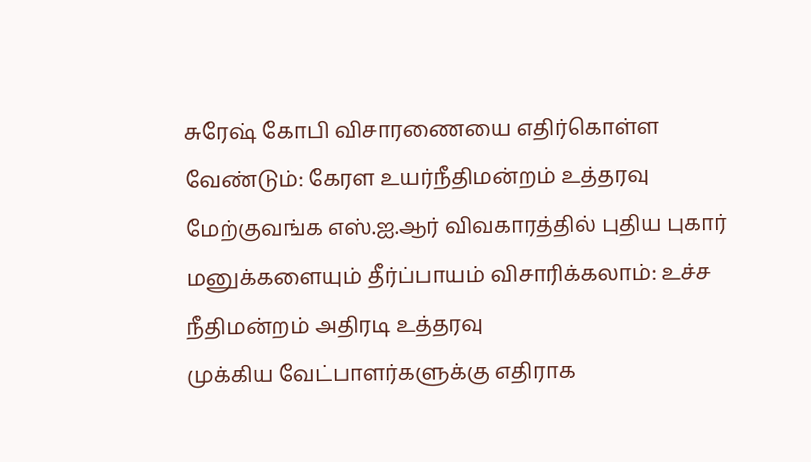சுரேஷ் கோபி விசாரணையை எதிர்கொள்ள வேண்டும்: கேரள உயர்நீதிமன்றம் உத்தரவு
மேற்குவங்க எஸ்.ஐ.ஆர் விவகாரத்தில் புதிய புகார் மனுக்களையும் தீர்ப்பாயம் விசாரிக்கலாம்: உச்ச நீதிமன்றம் அதிரடி உத்தரவு
முக்கிய வேட்பாளர்களுக்கு எதிராக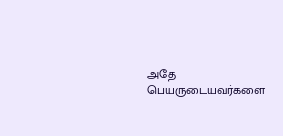அதே பெயருடையவர்களை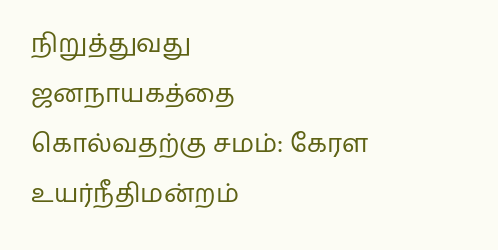நிறுத்துவது ஜனநாயகத்தை கொல்வதற்கு சமம்: கேரள உயர்நீதிமன்றம்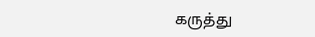கருத்து